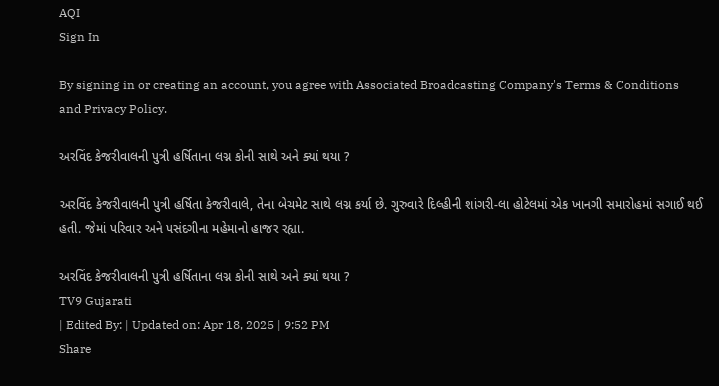AQI
Sign In

By signing in or creating an account, you agree with Associated Broadcasting Company's Terms & Conditions and Privacy Policy.

અરવિંદ કેજરીવાલની પુત્રી હર્ષિતાના લગ્ન કોની સાથે અને ક્યાં થયા ?

અરવિંદ કેજરીવાલની પુત્રી હર્ષિતા કેજરીવાલે, તેના બેચમેટ સાથે લગ્ન કર્યા છે. ગુરુવારે દિલ્હીની શાંગરી-લા હોટેલમાં એક ખાનગી સમારોહમાં સગાઈ થઈ હતી. જેમાં પરિવાર અને પસંદગીના મહેમાનો હાજર રહ્યા.

અરવિંદ કેજરીવાલની પુત્રી હર્ષિતાના લગ્ન કોની સાથે અને ક્યાં થયા ?
TV9 Gujarati
| Edited By: | Updated on: Apr 18, 2025 | 9:52 PM
Share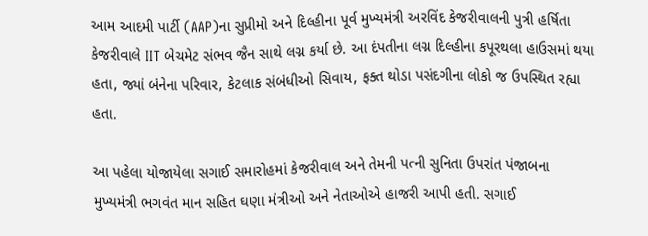આમ આદમી પાર્ટી (AAP)ના સુપ્રીમો અને દિલ્હીના પૂર્વ મુખ્યમંત્રી અરવિંદ કેજરીવાલની પુત્રી હર્ષિતા કેજરીવાલે IIT બેચમેટ સંભવ જૈન સાથે લગ્ન કર્યા છે. આ દંપતીના લગ્ન દિલ્હીના કપૂરથલા હાઉસમાં થયા હતા, જ્યાં બંનેના પરિવાર, કેટલાક સંબંધીઓ સિવાય, ફક્ત થોડા પસંદગીના લોકો જ ઉપસ્થિત રહ્યા હતા.

આ પહેલા યોજાયેલા સગાઈ સમારોહમાં કેજરીવાલ અને તેમની પત્ની સુનિતા ઉપરાંત પંજાબના મુખ્યમંત્રી ભગવંત માન સહિત ઘણા મંત્રીઓ અને નેતાઓએ હાજરી આપી હતી. સગાઈ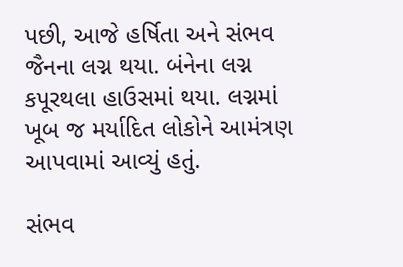પછી, આજે હર્ષિતા અને સંભવ જૈનના લગ્ન થયા. બંનેના લગ્ન કપૂરથલા હાઉસમાં થયા. લગ્નમાં ખૂબ જ મર્યાદિત લોકોને આમંત્રણ આપવામાં આવ્યું હતું.

સંભવ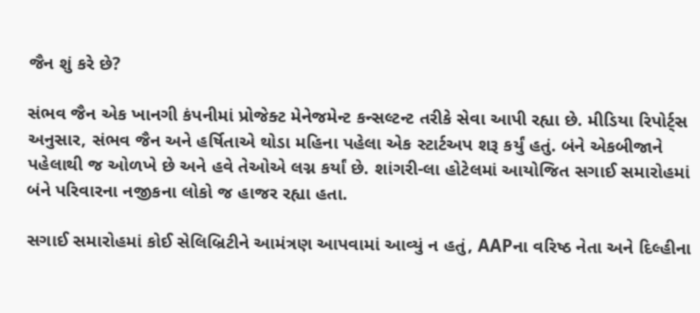જૈન શું કરે છે?

સંભવ જૈન એક ખાનગી કંપનીમાં પ્રોજેક્ટ મેનેજમેન્ટ કન્સલ્ટન્ટ તરીકે સેવા આપી રહ્યા છે. મીડિયા રિપોર્ટ્સ અનુસાર, સંભવ જૈન અને હર્ષિતાએ થોડા મહિના પહેલા એક સ્ટાર્ટઅપ શરૂ કર્યું હતું. બંને એકબીજાને પહેલાથી જ ઓળખે છે અને હવે તેઓએ લગ્ન કર્યાં છે. શાંગરી-લા હોટેલમાં આયોજિત સગાઈ સમારોહમાં બંને પરિવારના નજીકના લોકો જ હાજર રહ્યા હતા.

સગાઈ સમારોહમાં કોઈ સેલિબ્રિટીને આમંત્રણ આપવામાં આવ્યું ન હતું, AAPના વરિષ્ઠ નેતા અને દિલ્હીના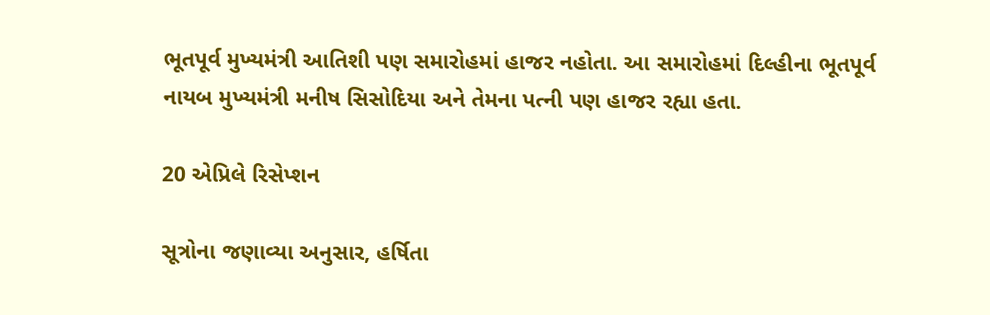ભૂતપૂર્વ મુખ્યમંત્રી આતિશી પણ સમારોહમાં હાજર નહોતા. આ સમારોહમાં દિલ્હીના ભૂતપૂર્વ નાયબ મુખ્યમંત્રી મનીષ સિસોદિયા અને તેમના પત્ની પણ હાજર રહ્યા હતા.

20 એપ્રિલે રિસેપ્શન

સૂત્રોના જણાવ્યા અનુસાર, હર્ષિતા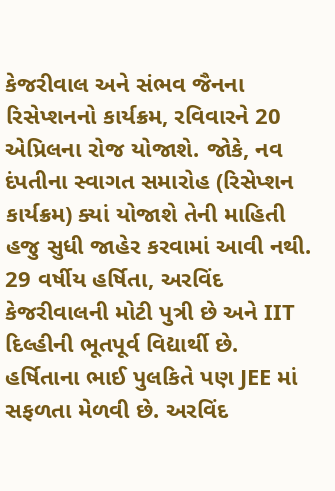કેજરીવાલ અને સંભવ જૈનના રિસેપ્શનનો કાર્યક્રમ, રવિવારને 20 એપ્રિલના રોજ યોજાશે. જોકે, નવ દંપતીના સ્વાગત સમારોહ (રિસેપ્શન કાર્યક્રમ) ક્યાં યોજાશે તેની માહિતી હજુ સુધી જાહેર કરવામાં આવી નથી. 29 વર્ષીય હર્ષિતા, અરવિંદ કેજરીવાલની મોટી પુત્રી છે અને IIT દિલ્હીની ભૂતપૂર્વ વિદ્યાર્થી છે. હર્ષિતાના ભાઈ પુલકિતે પણ JEE માં સફળતા મેળવી છે. અરવિંદ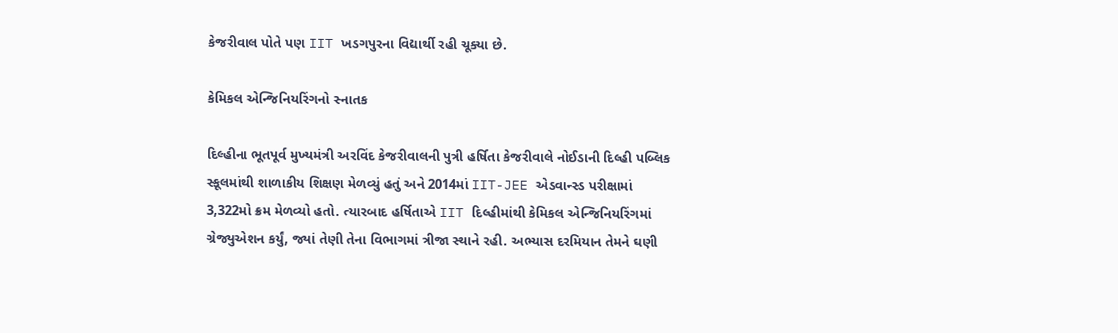કેજરીવાલ પોતે પણ IIT ખડગપુરના વિદ્યાર્થી રહી ચૂક્યા છે.

કેમિકલ એન્જિનિયરિંગનો સ્નાતક

દિલ્હીના ભૂતપૂર્વ મુખ્યમંત્રી અરવિંદ કેજરીવાલની પુત્રી હર્ષિતા કેજરીવાલે નોઈડાની દિલ્હી પબ્લિક સ્કૂલમાંથી શાળાકીય શિક્ષણ મેળવ્યું હતું અને 2014માં IIT-JEE એડવાન્સ્ડ પરીક્ષામાં 3,322મો ક્રમ મેળવ્યો હતો. ત્યારબાદ હર્ષિતાએ IIT દિલ્હીમાંથી કેમિકલ એન્જિનિયરિંગમાં ગ્રેજ્યુએશન કર્યું, જ્યાં તેણી તેના વિભાગમાં ત્રીજા સ્થાને રહી. અભ્યાસ દરમિયાન તેમને ઘણી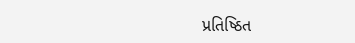પ્રતિષ્ઠિત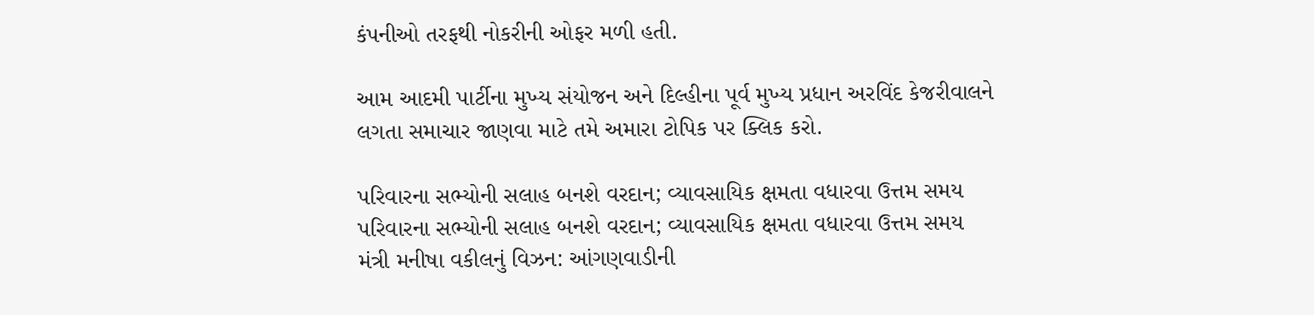કંપનીઓ તરફથી નોકરીની ઓફર મળી હતી.

આમ આદમી પાર્ટીના મુખ્ય સંયોજન અને દિલ્હીના પૂર્વ મુખ્ય પ્રધાન અરવિંદ કેજરીવાલને લગતા સમાચાર જાણવા માટે તમે અમારા ટોપિક પર ક્લિક કરો.

પરિવારના સભ્યોની સલાહ બનશે વરદાન; વ્યાવસાયિક ક્ષમતા વધારવા ઉત્તમ સમય
પરિવારના સભ્યોની સલાહ બનશે વરદાન; વ્યાવસાયિક ક્ષમતા વધારવા ઉત્તમ સમય
મંત્રી મનીષા વકીલનું વિઝન: આંગણવાડીની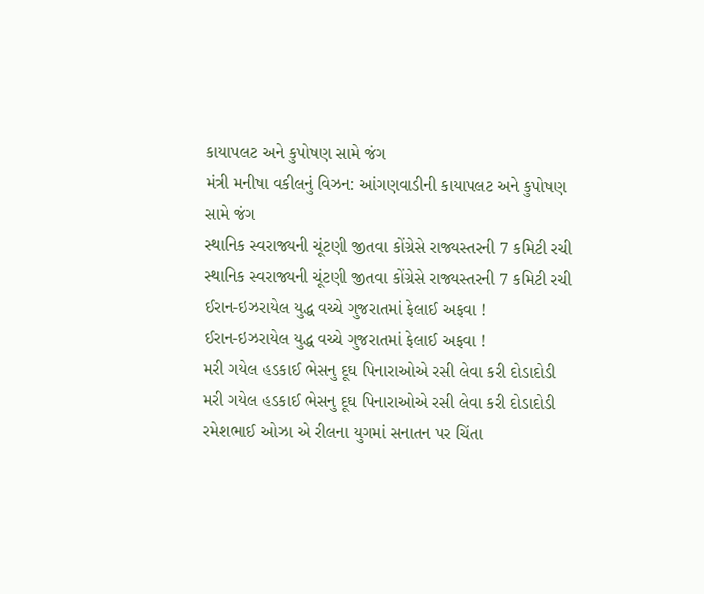કાયાપલટ અને કુપોષણ સામે જંગ
મંત્રી મનીષા વકીલનું વિઝન: આંગણવાડીની કાયાપલટ અને કુપોષણ સામે જંગ
સ્થાનિક સ્વરાજ્યની ચૂંટણી જીતવા કોંગ્રેસે રાજ્યસ્તરની 7 કમિટી રચી
સ્થાનિક સ્વરાજ્યની ચૂંટણી જીતવા કોંગ્રેસે રાજ્યસ્તરની 7 કમિટી રચી
ઈરાન-ઇઝરાયેલ યુદ્ધ વચ્ચે ગુજરાતમાં ફેલાઈ અફવા !
ઈરાન-ઇઝરાયેલ યુદ્ધ વચ્ચે ગુજરાતમાં ફેલાઈ અફવા !
મરી ગયેલ હડકાઈ ભેસનુ દૂઘ પિનારાઓએ રસી લેવા કરી દોડાદોડી
મરી ગયેલ હડકાઈ ભેસનુ દૂઘ પિનારાઓએ રસી લેવા કરી દોડાદોડી
રમેશભાઈ ઓઝા એ રીલના યુગમાં સનાતન પર ચિંતા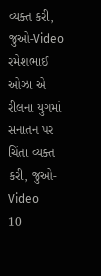વ્યક્ત કરી, જુઓ-Video
રમેશભાઈ ઓઝા એ રીલના યુગમાં સનાતન પર ચિંતા વ્યક્ત કરી, જુઓ-Video
10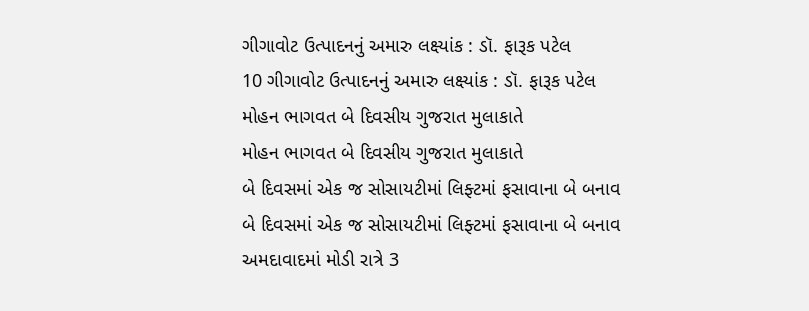ગીગાવોટ ઉત્પાદનનું અમારુ લક્ષ્યાંક : ડૉ. ફારૂક પટેલ
10 ગીગાવોટ ઉત્પાદનનું અમારુ લક્ષ્યાંક : ડૉ. ફારૂક પટેલ
મોહન ભાગવત બે દિવસીય ગુજરાત મુલાકાતે
મોહન ભાગવત બે દિવસીય ગુજરાત મુલાકાતે
બે દિવસમાં એક જ સોસાયટીમાં લિફ્ટમાં ફસાવાના બે બનાવ
બે દિવસમાં એક જ સોસાયટીમાં લિફ્ટમાં ફસાવાના બે બનાવ
અમદાવાદમાં મોડી રાત્રે 3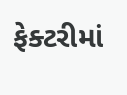ફેક્ટરીમાં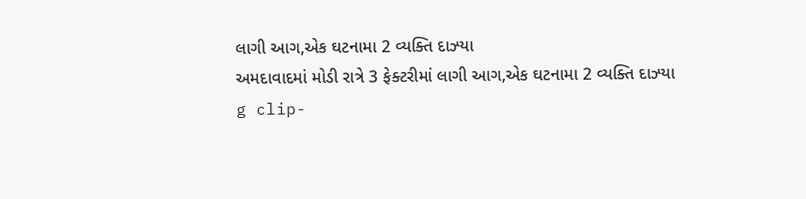લાગી આગ,એક ઘટનામા 2 વ્યક્તિ દાઝ્યા
અમદાવાદમાં મોડી રાત્રે 3 ફેક્ટરીમાં લાગી આગ,એક ઘટનામા 2 વ્યક્તિ દાઝ્યા
g clip-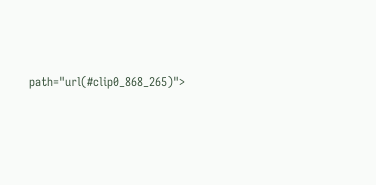path="url(#clip0_868_265)">